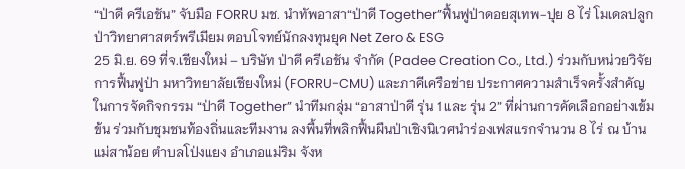“ป่าดี ครีเอชัน” จับมือ FORRU มช. นำทัพอาสา“ป่าดี Together”ฟื้นฟูป่าดอยสุเทพ-ปุย 8 ไร่ โมเดลปลูกป่าวิทยาศาสตร์พรีเมียม ตอบโจทย์นักลงทุนยุค Net Zero & ESG
25 มิ.ย. 69 ที่จ.เชียงใหม่ – บริษัท ป่าดี ครีเอชัน จำกัด (Padee Creation Co., Ltd.) ร่วมกับหน่วยวิจัยการฟื้นฟูป่า มหาวิทยาลัยเชียงใหม่ (FORRU-CMU) และภาคีเครือข่าย ประกาศความสำเร็จครั้งสำคัญในการจัดกิจกรรม “ป่าดี Together” นำทีมกลุ่ม “อาสาป่าดี รุ่น 1 และ รุ่น 2” ที่ผ่านการคัดเลือกอย่างเข้มข้น ร่วมกับชุมชนท้องถิ่นและทีมงาน ลงพื้นที่พลิกฟื้นผืนป่าเชิงนิเวศนำร่องเฟสแรกจำนวน 8 ไร่ ณ บ้านแม่สาน้อย ตำบลโป่งแยง อำเภอแม่ริม จังห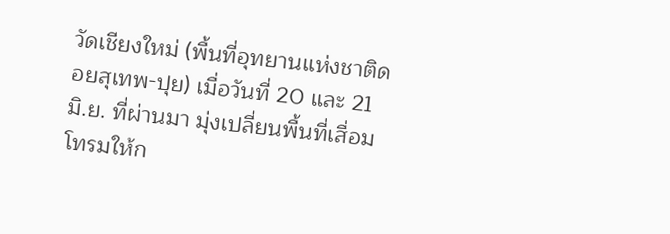วัดเชียงใหม่ (พื้นที่อุทยานแห่งชาติดอยสุเทพ-ปุย) เมื่อวันที่ 20 และ 21 มิ.ย. ที่ผ่านมา มุ่งเปลี่ยนพื้นที่เสื่อมโทรมให้ก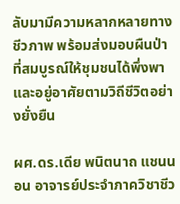ลับมามีความหลากหลายทางชีวภาพ พร้อมส่งมอบผืนป่าที่สมบูรณ์ให้ชุมชนได้พึ่งพาและอยู่อาศัยตามวิถีชีวิตอย่างยั่งยืน

ผศ.ดร.เดีย พนิตนาถ แชนนอน อาจารย์ประจำภาควิชาชีว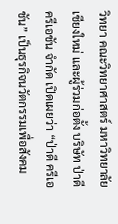วิทยา คณะวิทยาศาสตร์ มหาวิทยาลัยเชียงใหม่ และผู้ร่วมก่อตั้ง บริษัท ป่าดี ครีเอชัน จำกัด เปิดเผยว่า “ป่าดี ครีเอชัน” เป็นธุรกิจนวัตกรรมเพื่อสังคม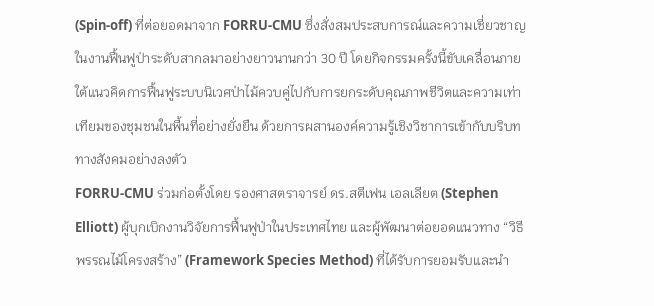(Spin-off) ที่ต่อยอดมาจาก FORRU-CMU ซึ่งสั่งสมประสบการณ์และความเชี่ยวชาญในงานฟื้นฟูป่าระดับสากลมาอย่างยาวนานกว่า 30 ปี โดยกิจกรรมครั้งนี้ขับเคลื่อนภายใต้แนวคิดการฟื้นฟูระบบนิเวศป่าไม้ควบคู่ไปกับการยกระดับคุณภาพชีวิตและความเท่าเทียมของชุมชนในพื้นที่อย่างยั่งยืน ด้วยการผสานองค์ความรู้เชิงวิชาการเข้ากับบริบททางสังคมอย่างลงตัว
FORRU-CMU ร่วมก่อตั้งโดย รองศาสตราจารย์ ดร.สตีเฟน เอลเลียต (Stephen Elliott) ผู้บุกเบิกงานวิจัยการฟื้นฟูป่าในประเทศไทย และผู้พัฒนาต่อยอดแนวทาง “วิธีพรรณไม้โครงสร้าง” (Framework Species Method) ที่ได้รับการยอมรับและนำ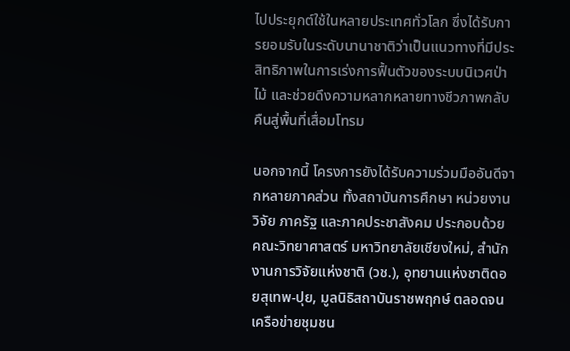ไปประยุกต์ใช้ในหลายประเทศทั่วโลก ซึ่งได้รับการยอมรับในระดับนานาชาติว่าเป็นแนวทางที่มีประสิทธิภาพในการเร่งการฟื้นตัวของระบบนิเวศป่าไม้ และช่วยดึงความหลากหลายทางชีวภาพกลับคืนสู่พื้นที่เสื่อมโทรม

นอกจากนี้ โครงการยังได้รับความร่วมมืออันดีจากหลายภาคส่วน ทั้งสถาบันการศึกษา หน่วยงานวิจัย ภาครัฐ และภาคประชาสังคม ประกอบด้วย คณะวิทยาศาสตร์ มหาวิทยาลัยเชียงใหม่, สำนักงานการวิจัยแห่งชาติ (วช.), อุทยานแห่งชาติดอยสุเทพ-ปุย, มูลนิธิสถาบันราชพฤกษ์ ตลอดจนเครือข่ายชุมชน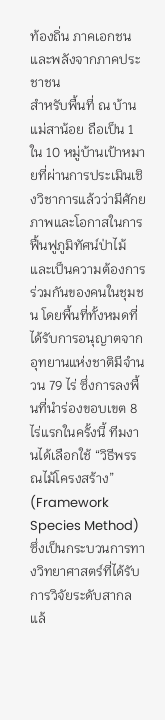ท้องถิ่น ภาคเอกชนและพลังจากภาคประชาชน
สำหรับพื้นที่ ณ บ้านแม่สาน้อย ถือเป็น 1 ใน 10 หมู่บ้านเป้าหมายที่ผ่านการประเมินเชิงวิชาการแล้วว่ามีศักยภาพและโอกาสในการฟื้นฟูภูมิทัศน์ป่าไม้ และเป็นความต้องการร่วมกันของคนในชุมชน โดยพื้นที่ทั้งหมดที่ได้รับการอนุญาตจากอุทยานแห่งชาติมีจำนวน 79 ไร่ ซึ่งการลงพื้นที่นำร่องขอบเขต 8 ไร่แรกในครั้งนี้ ทีมงานได้เลือกใช้ “วิธีพรรณไม้โครงสร้าง” (Framework Species Method) ซึ่งเป็นกระบวนการทางวิทยาศาสตร์ที่ได้รับการวิจัยระดับสากลแล้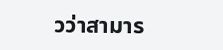วว่าสามาร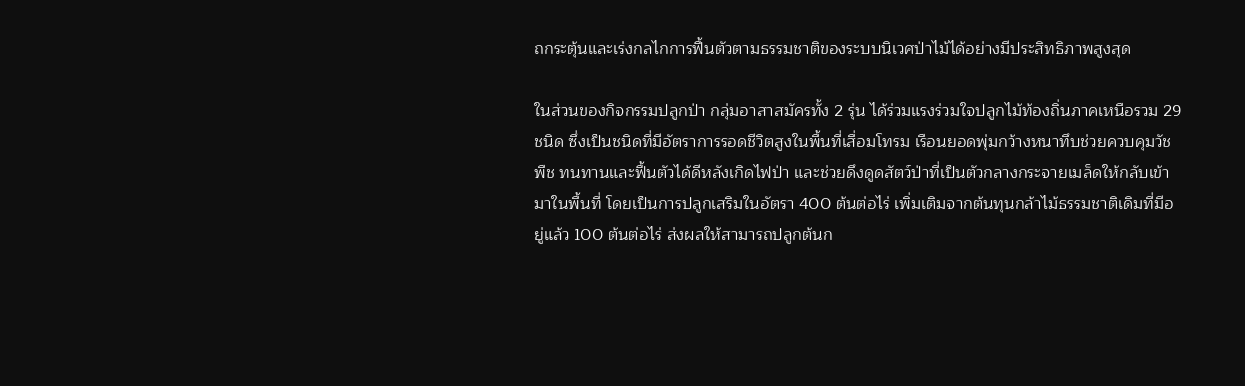ถกระตุ้นและเร่งกลไกการฟื้นตัวตามธรรมชาติของระบบนิเวศป่าไม้ได้อย่างมีประสิทธิภาพสูงสุด

ในส่วนของกิจกรรมปลูกป่า กลุ่มอาสาสมัครทั้ง 2 รุ่น ได้ร่วมแรงร่วมใจปลูกไม้ท้องถิ่นภาคเหนือรวม 29 ชนิด ซึ่งเป็นชนิดที่มีอัตราการรอดชีวิตสูงในพื้นที่เสื่อมโทรม เรือนยอดพุ่มกว้างหนาทึบช่วยควบคุมวัชพืช ทนทานและฟื้นตัวได้ดีหลังเกิดไฟป่า และช่วยดึงดูดสัตว์ป่าที่เป็นตัวกลางกระจายเมล็ดให้กลับเข้ามาในพื้นที่ โดยเป็นการปลูกเสริมในอัตรา 400 ต้นต่อไร่ เพิ่มเติมจากต้นทุนกล้าไม้ธรรมชาติเดิมที่มีอยู่แล้ว 100 ต้นต่อไร่ ส่งผลให้สามารถปลูกต้นก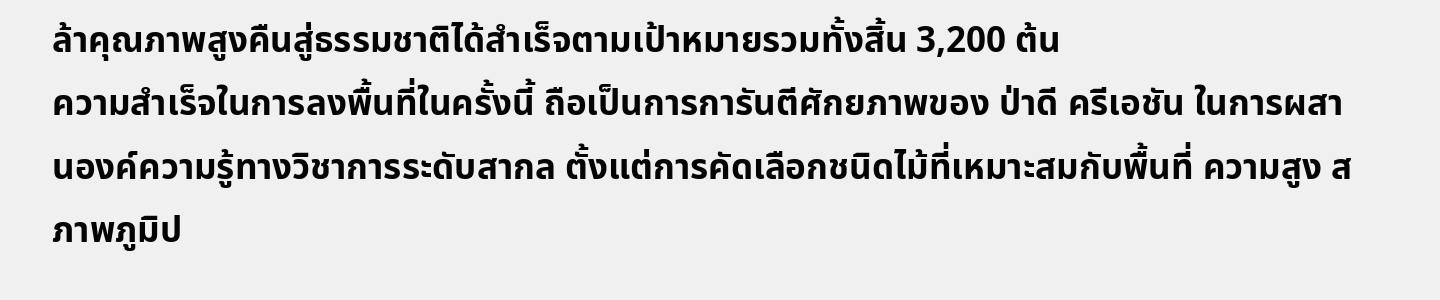ล้าคุณภาพสูงคืนสู่ธรรมชาติได้สำเร็จตามเป้าหมายรวมทั้งสิ้น 3,200 ต้น
ความสำเร็จในการลงพื้นที่ในครั้งนี้ ถือเป็นการการันตีศักยภาพของ ป่าดี ครีเอชัน ในการผสานองค์ความรู้ทางวิชาการระดับสากล ตั้งแต่การคัดเลือกชนิดไม้ที่เหมาะสมกับพื้นที่ ความสูง สภาพภูมิป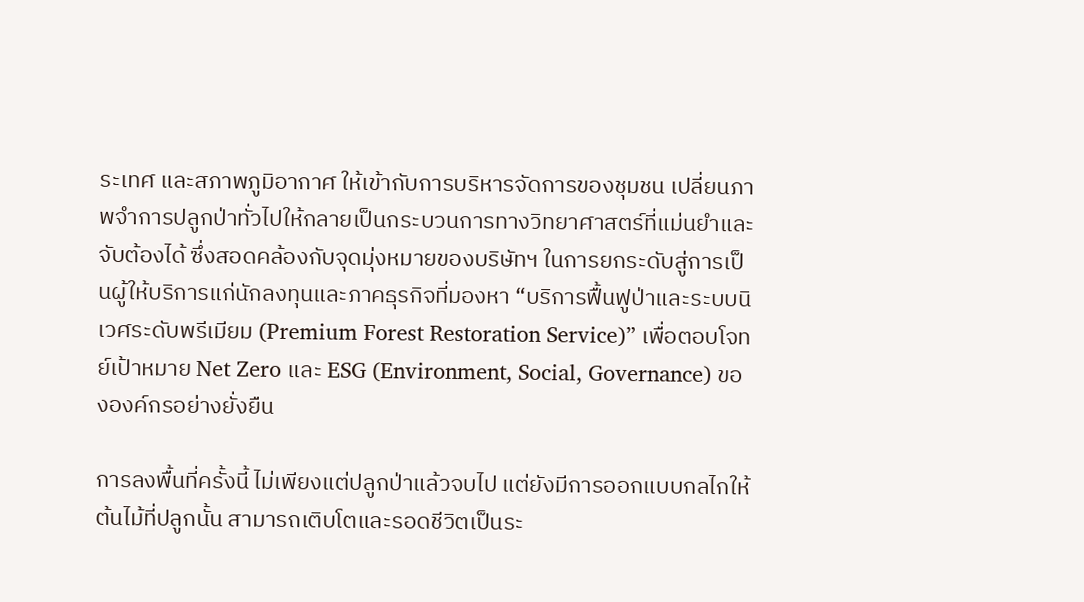ระเทศ และสภาพภูมิอากาศ ให้เข้ากับการบริหารจัดการของชุมชน เปลี่ยนภาพจำการปลูกป่าทั่วไปให้กลายเป็นกระบวนการทางวิทยาศาสตร์ที่แม่นยำและจับต้องได้ ซึ่งสอดคล้องกับจุดมุ่งหมายของบริษัทฯ ในการยกระดับสู่การเป็นผู้ให้บริการแก่นักลงทุนและภาคธุรกิจที่มองหา “บริการฟื้นฟูป่าและระบบนิเวศระดับพรีเมียม (Premium Forest Restoration Service)” เพื่อตอบโจทย์เป้าหมาย Net Zero และ ESG (Environment, Social, Governance) ขององค์กรอย่างยั่งยืน

การลงพื้นที่ครั้งนี้ ไม่เพียงแต่ปลูกป่าแล้วจบไป แต่ยังมีการออกแบบกลไกให้ต้นไม้ที่ปลูกนั้น สามารถเติบโตและรอดชีวิตเป็นระ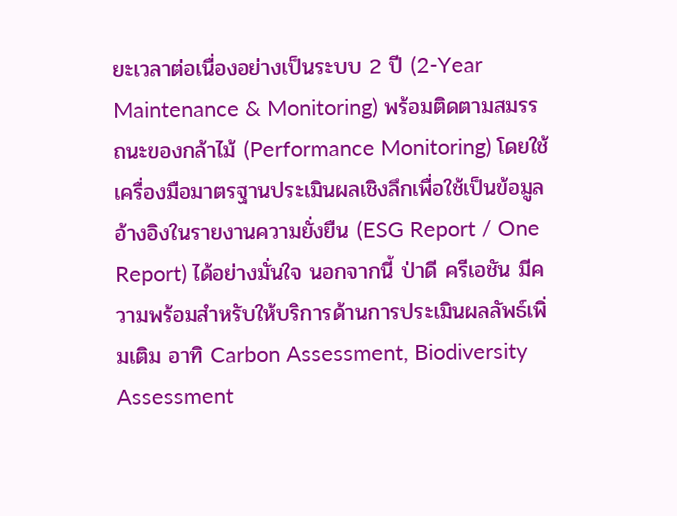ยะเวลาต่อเนื่องอย่างเป็นระบบ 2 ปี (2-Year Maintenance & Monitoring) พร้อมติดตามสมรรถนะของกล้าไม้ (Performance Monitoring) โดยใช้เครื่องมือมาตรฐานประเมินผลเชิงลึกเพื่อใช้เป็นข้อมูลอ้างอิงในรายงานความยั่งยืน (ESG Report / One Report) ได้อย่างมั่นใจ นอกจากนี้ ป่าดี ครีเอชัน มีความพร้อมสำหรับให้บริการด้านการประเมินผลลัพธ์เพิ่มเติม อาทิ Carbon Assessment, Biodiversity Assessment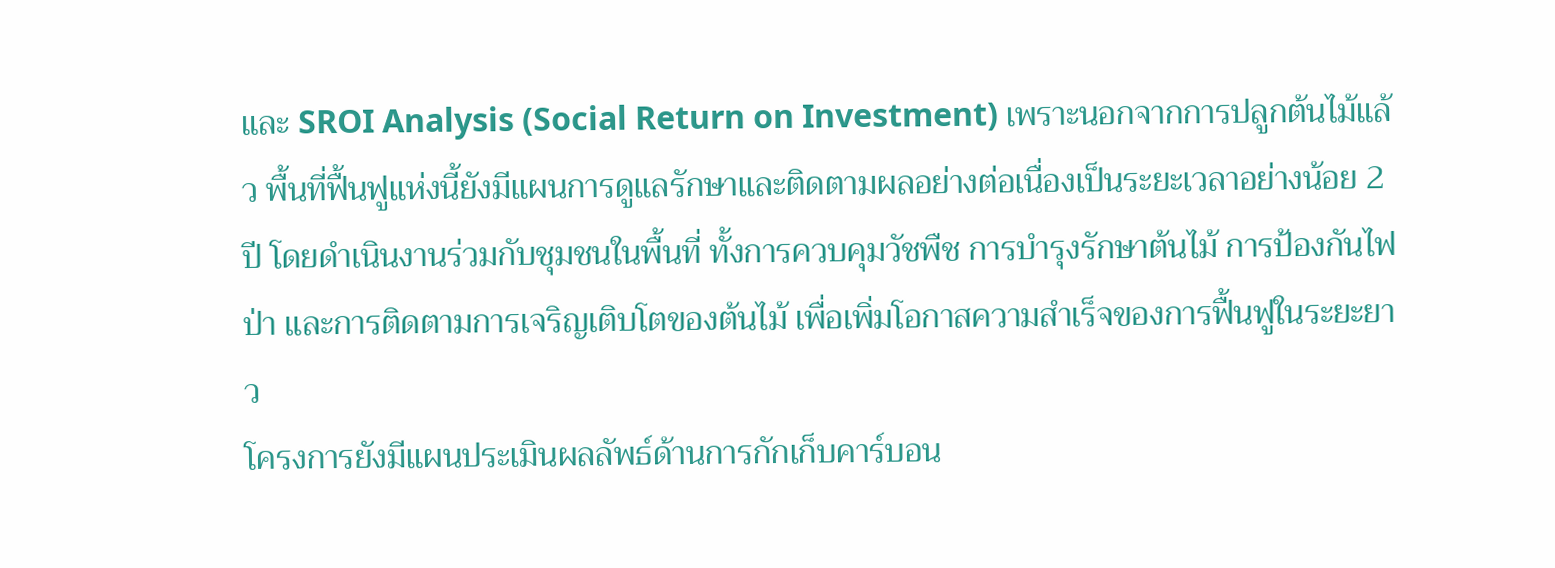และ SROI Analysis (Social Return on Investment) เพราะนอกจากการปลูกต้นไม้แล้ว พื้นที่ฟื้นฟูแห่งนี้ยังมีแผนการดูแลรักษาและติดตามผลอย่างต่อเนื่องเป็นระยะเวลาอย่างน้อย 2 ปี โดยดำเนินงานร่วมกับชุมชนในพื้นที่ ทั้งการควบคุมวัชพืช การบำรุงรักษาต้นไม้ การป้องกันไฟป่า และการติดตามการเจริญเติบโตของต้นไม้ เพื่อเพิ่มโอกาสความสำเร็จของการฟื้นฟูในระยะยาว
โครงการยังมีแผนประเมินผลลัพธ์ด้านการกักเก็บคาร์บอน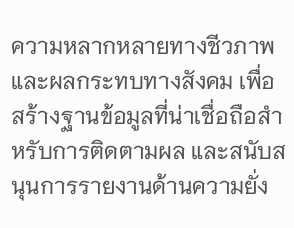ความหลากหลายทางชีวภาพ และผลกระทบทางสังคม เพื่อสร้างฐานข้อมูลที่น่าเชื่อถือสำหรับการติดตามผล และสนับสนุนการรายงานด้านความยั่ง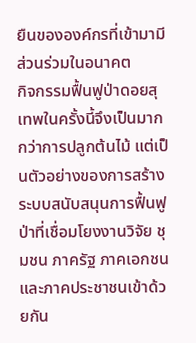ยืนขององค์กรที่เข้ามามีส่วนร่วมในอนาคต
กิจกรรมฟื้นฟูป่าดอยสุเทพในครั้งนี้จึงเป็นมากกว่าการปลูกต้นไม้ แต่เป็นตัวอย่างของการสร้างระบบสนับสนุนการฟื้นฟูป่าที่เชื่อมโยงงานวิจัย ชุมชน ภาครัฐ ภาคเอกชน และภาคประชาชนเข้าด้วยกัน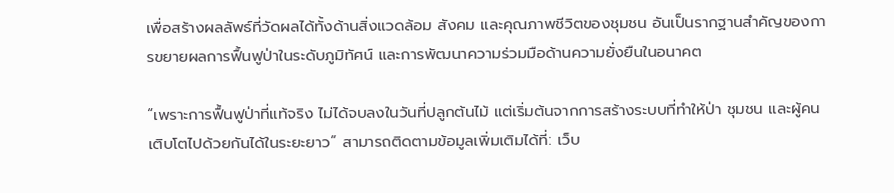เพื่อสร้างผลลัพธ์ที่วัดผลได้ทั้งด้านสิ่งแวดล้อม สังคม และคุณภาพชีวิตของชุมชน อันเป็นรากฐานสำคัญของการขยายผลการฟื้นฟูป่าในระดับภูมิทัศน์ และการพัฒนาความร่วมมือด้านความยั่งยืนในอนาคต

“เพราะการฟื้นฟูป่าที่แท้จริง ไม่ได้จบลงในวันที่ปลูกต้นไม้ แต่เริ่มต้นจากการสร้างระบบที่ทำให้ป่า ชุมชน และผู้คน เติบโตไปด้วยกันได้ในระยะยาว” สามารถติดตามข้อมูลเพิ่มเติมได้ที่: เว็บ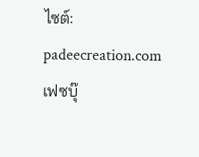ไซต์: padeecreation.com เฟซบุ๊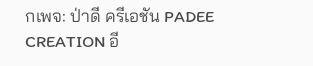กเพจ: ป่าดี ครีเอชัน PADEE CREATION อี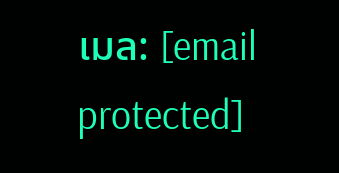เมล: [email protected]